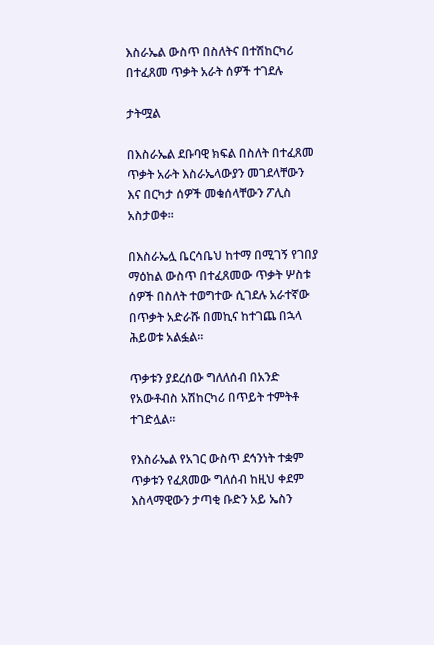እስራኤል ውስጥ በስለትና በተሽከርካሪ በተፈጸመ ጥቃት አራት ሰዎች ተገደሉ

ታትሟል

በእስራኤል ደቡባዊ ክፍል በስለት በተፈጸመ ጥቃት አራት እስራኤላውያን መገደላቸውን እና በርካታ ሰዎች መቁሰላቸውን ፖሊስ አስታወቀ።

በእስራኤሏ ቤርሳቤህ ከተማ በሚገኝ የገበያ ማዕከል ውስጥ በተፈጸመው ጥቃት ሦስቱ ሰዎች በስለት ተወግተው ሲገደሉ አራተኛው በጥቃት አድራሹ በመኪና ከተገጨ በኋላ ሕይወቱ አልፏል።

ጥቃቱን ያደረሰው ግለለሰብ በአንድ የአውቶብስ አሽከርካሪ በጥይት ተምትቶ ተገድሏል።

የእስራኤል የአገር ውስጥ ደኅንነት ተቋም ጥቃቱን የፈጸመው ግለሰብ ከዚህ ቀደም እስላማዊውን ታጣቂ ቡድን አይ ኤስን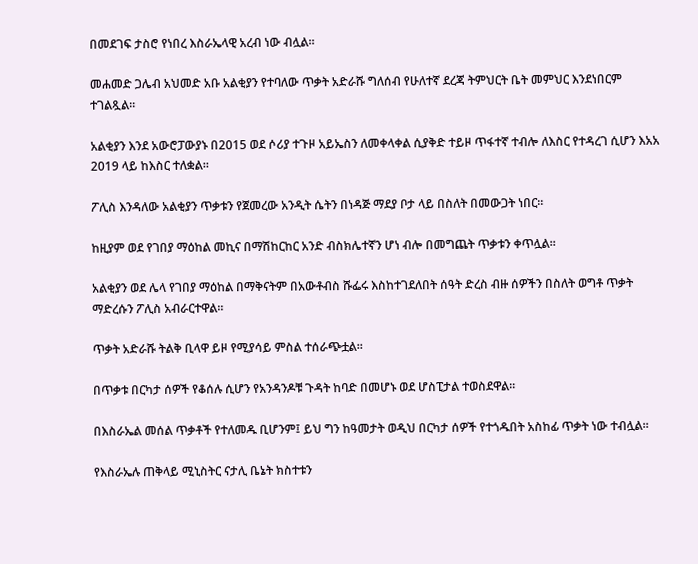በመደገፍ ታስሮ የነበረ እስራኤላዊ አረብ ነው ብሏል።

መሐመድ ጋሌብ አህመድ አቡ አልቂያን የተባለው ጥቃት አድራሹ ግለሰብ የሁለተኛ ደረጃ ትምህርት ቤት መምህር እንደነበርም ተገልጿል።

አልቂያን እንደ አውሮፓውያኑ በ2015 ወደ ሶሪያ ተጉዞ አይኤስን ለመቀላቀል ሲያቅድ ተይዞ ጥፋተኛ ተብሎ ለእስር የተዳረገ ሲሆን እአአ 2019 ላይ ከእስር ተለቋል።

ፖሊስ እንዳለው አልቂያን ጥቃቱን የጀመረው አንዲት ሴትን በነዳጅ ማደያ ቦታ ላይ በስለት በመውጋት ነበር።

ከዚያም ወደ የገበያ ማዕከል መኪና በማሽከርከር አንድ ብስክሌተኛን ሆነ ብሎ በመግጨት ጥቃቱን ቀጥሏል።

አልቂያን ወደ ሌላ የገበያ ማዕከል በማቅናትም በአውቶብስ ሹፌሩ እስከተገደለበት ሰዓት ድረስ ብዙ ሰዎችን በስለት ወግቶ ጥቃት ማድረሱን ፖሊስ አብራርተዋል።

ጥቃት አድራሹ ትልቅ ቢላዋ ይዞ የሚያሳይ ምስል ተሰራጭቷል።

በጥቃቱ በርካታ ሰዎች የቆሰሉ ሲሆን የአንዳንዶቹ ጉዳት ከባድ በመሆኑ ወደ ሆስፒታል ተወስደዋል።

በእስራኤል መሰል ጥቃቶች የተለመዱ ቢሆንም፤ ይህ ግን ከዓመታት ወዲህ በርካታ ሰዎች የተጎዱበት አስከፊ ጥቃት ነው ተብሏል።

የእስራኤሉ ጠቅላይ ሚኒስትር ናታሊ ቤኔት ክስተቱን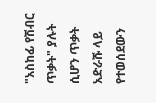"አስከፊ የሽብር ጥቃት" ያሉት ሲሆን ጥቃት አድራሹ ላይ የተወሰደውን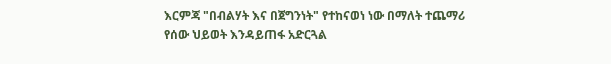እርምጃ "በብልሃት እና በጀግንነት" የተከናወነ ነው በማለት ተጨማሪ የሰው ህይወት እንዳይጠፋ አድርጓል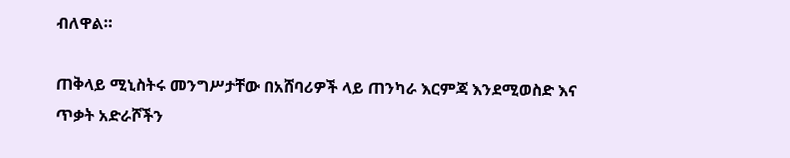ብለዋል።

ጠቅላይ ሚኒስትሩ መንግሥታቸው በአሸባሪዎች ላይ ጠንካራ እርምጃ እንደሚወስድ እና ጥቃት አድራሾችን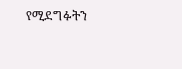የሚደግፉትን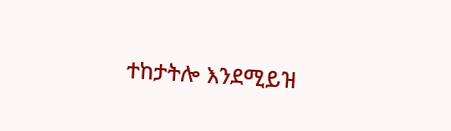ተከታትሎ እንደሚይዝ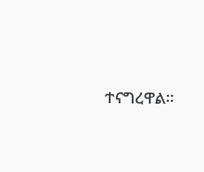ተናግረዋል።